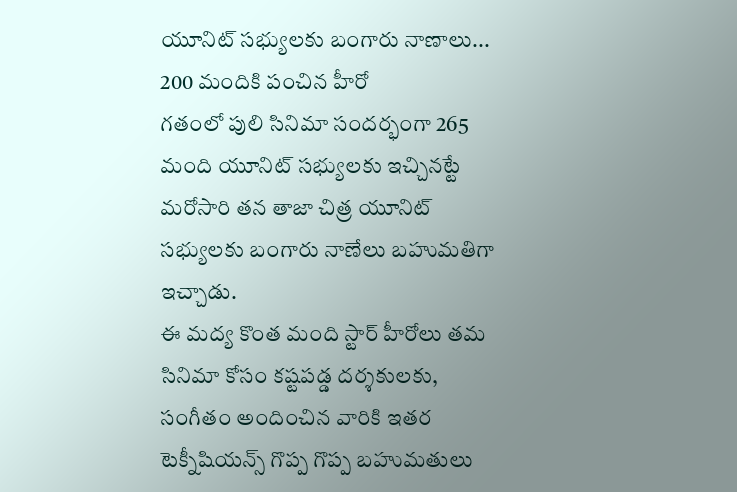యూనిట్ సభ్యులకు బంగారు నాణాలు... 200 మందికి పంచిన హీరో
గతంలో పులి సినిమా సందర్భంగా 265 మంది యూనిట్ సభ్యులకు ఇచ్చినట్టే మరోసారి తన తాజా చిత్ర యూనిట్ సభ్యులకు బంగారు నాణేలు బహుమతిగా ఇచ్చాడు.
ఈ మద్య కొంత మంది స్టార్ హీరోలు తమ సినిమా కోసం కష్టపడ్డ దర్శకులకు, సంగీతం అందించిన వారికి ఇతర టెక్నీషియన్స్ గొప్ప గొప్ప బహుమతులు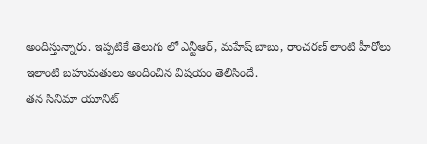అందిస్తున్నారు. ఇప్పటికే తెలుగు లో ఎన్టీఆర్, మహేష్ బాబు, రాంచరణ్ లాంటి హీరోలు ఇలాంటి బహుమతులు అందించిన విషయం తెలిసిందే.
తన సినిమా యూనిట్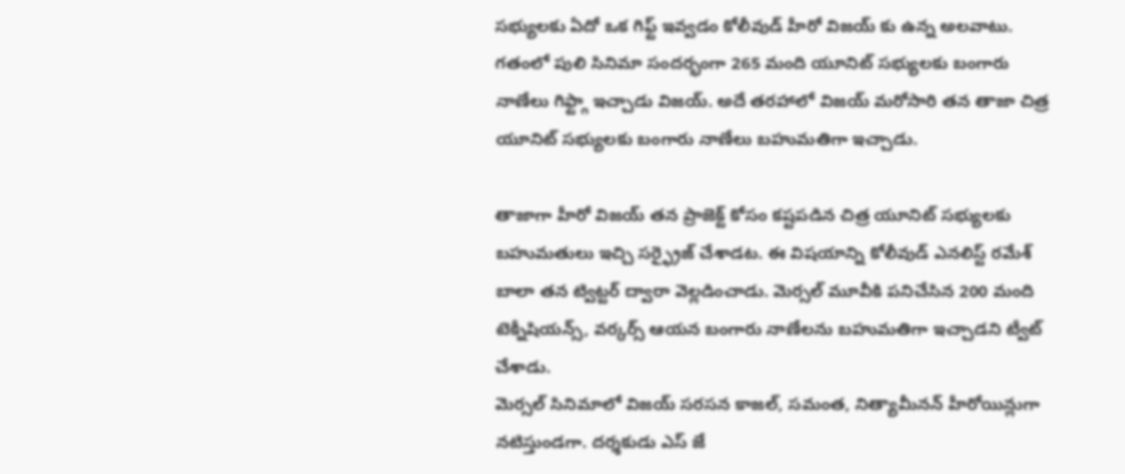సభ్యులకు ఏదో ఒక గిఫ్ట్ ఇవ్వడం కోలీవుడ్ హీరో విజయ్ కు ఉన్న అలవాటు. గతంలో పులి సినిమా సందర్భంగా 265 మంది యూనిట్ సభ్యులకు బంగారు నాణేలు గిఫ్ట్గా ఇచ్చాడు విజయ్. అదే తరహాలో విజయ్ మరోసారి తన తాజా చిత్ర యూనిట్ సభ్యులకు బంగారు నాణేలు బహుమతిగా ఇచ్చాడు.

తాజాగా హీరో విజయ్ తన ప్రాజెక్ట్ కోసం కష్టపడిన చిత్ర యూనిట్ సభ్యులకు బహుమతులు ఇచ్చి సర్ఫ్రైజ్ చేశాడట. ఈ విషయాన్ని కోలీవుడ్ ఎనలిస్ట్ రమేశ్ బాలా తన ట్విట్టర్ ద్వారా వెల్లడించాడు. మెర్సల్ మూవీకి పనిచేసిన 200 మంది టెక్నీషియన్స్, వర్కర్స్ ఆయన బంగారు నాణేలను బహుమతిగా ఇచ్చాడని ట్వీట్ చేశాడు.
మెర్సల్ సినిమాలో విజయ్ సరసన కాజల్, సమంత, నిత్యామీనన్ హీరోయిన్లుగా నటిస్తుండగా. దర్శకుడు ఎస్ జే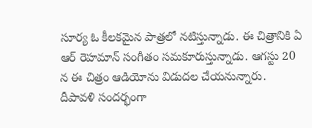సూర్య ఓ కీలకమైన పాత్రలో నటిస్తున్నాడు. ఈ చిత్రానికి ఏ ఆర్ రెహమాన్ సంగీతం సమకూరుస్తున్నాడు. ఆగస్టు 20 న ఈ చిత్రం ఆడియోను విడుదల చేయనున్నారు. దీపావళి సందర్భంగా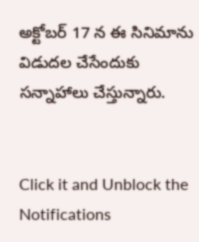అక్టోబర్ 17 న ఈ సినిమాను విడుదల చేసేందుకు సన్నాహాలు చేస్తున్నారు.


Click it and Unblock the Notifications